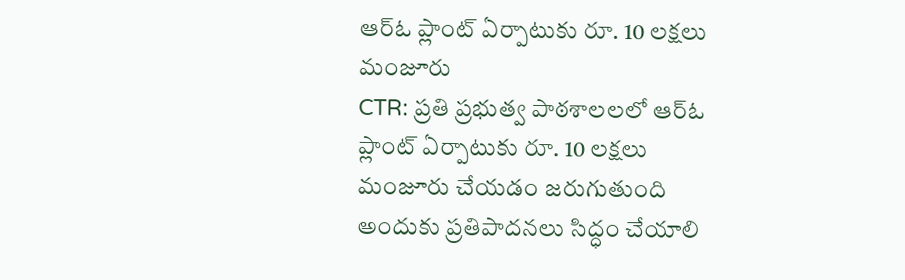ఆర్ఓ ప్లాంట్ ఏర్పాటుకు రూ. 10 లక్షలు మంజూరు
CTR: ప్రతి ప్రభుత్వ పాఠశాలలలో ఆర్ఓ ప్లాంట్ ఏర్పాటుకు రూ. 10 లక్షలు మంజూరు చేయడం జరుగుతుంది అందుకు ప్రతిపాదనలు సిద్ధం చేయాలి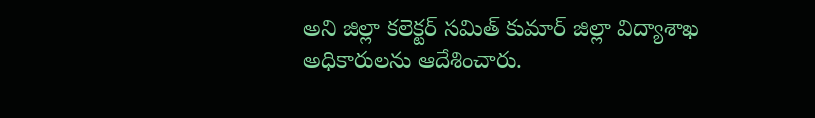అని జిల్లా కలెక్టర్ సమిత్ కుమార్ జిల్లా విద్యాశాఖ అధికారులను ఆదేశించారు.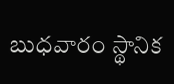బుధవారం స్థానిక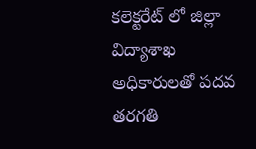కలెక్టరేట్ లో జిల్లా విద్యాశాఖ అధికారులతో పదవ తరగతి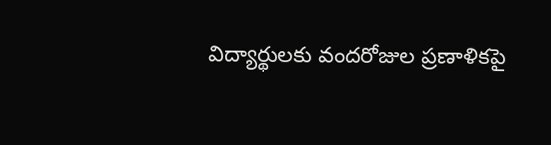విద్యార్థులకు వందరోజుల ప్రణాళికపై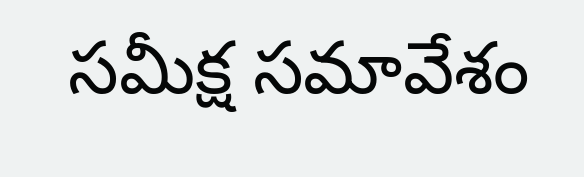సమీక్ష సమావేశం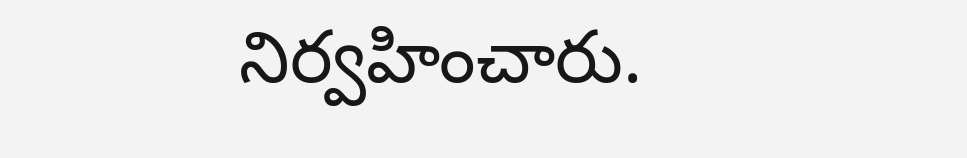నిర్వహించారు.